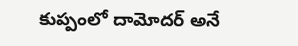కుప్పంలో దామోదర్ అనే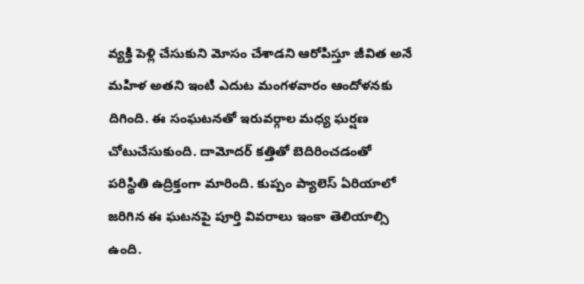వ్యక్తి పెళ్లి చేసుకుని మోసం చేశాడని ఆరోపిస్తూ జీవిత అనే మహిళ అతని ఇంటి ఎదుట మంగళవారం ఆందోళనకు దిగింది. ఈ సంఘటనతో ఇరువర్గాల మధ్య ఘర్షణ చోటుచేసుకుంది. దామోదర్ కత్తితో బెదిరించడంతో పరిస్థితి ఉద్రిక్తంగా మారింది. కుప్పం ప్యాలెస్ ఏరియాలో జరిగిన ఈ ఘటనపై పూర్తి వివరాలు ఇంకా తెలియాల్సి ఉంది.